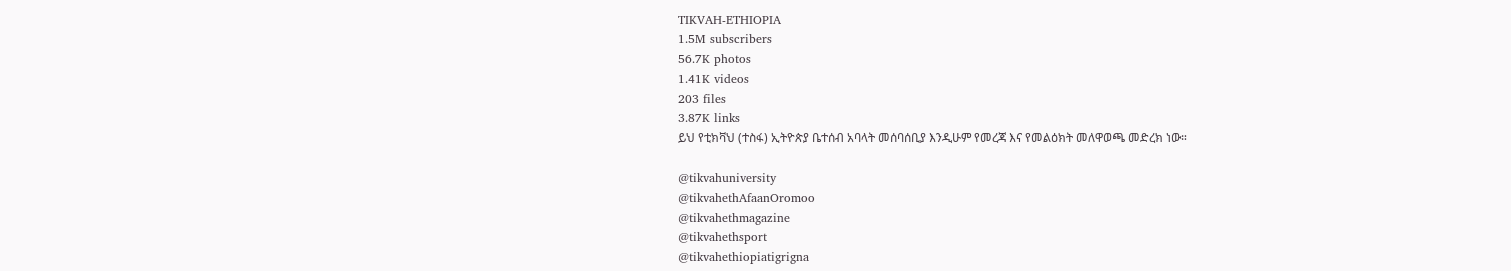TIKVAH-ETHIOPIA
1.5M subscribers
56.7K photos
1.41K videos
203 files
3.87K links
ይህ የቲክቫህ (ተስፋ) ኢትዮጵያ ቤተሰብ አባላት መሰባሰቢያ እንዲሁም የመረጃ እና የመልዕክት መለዋወጫ መድረክ ነው።

@tikvahuniversity
@tikvahethAfaanOromoo
@tikvahethmagazine
@tikvahethsport
@tikvahethiopiatigrigna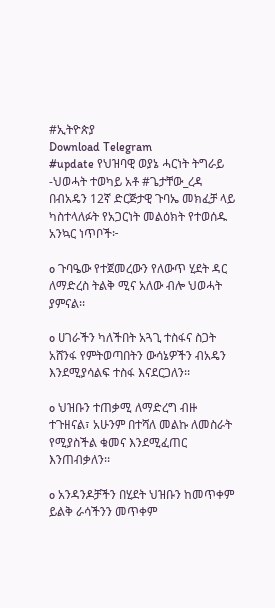#ኢትዮጵያ
Download Telegram
#update የህዝባዊ ወያኔ ሓርነት ትግራይ -ህወሓት ተወካይ አቶ #ጌታቸው_ረዳ በብአዴን 12ኛ ድርጅታዊ ጉባኤ መክፈቻ ላይ ካስተላለፉት የአጋርነት መልዕክት የተወሰዱ አንኳር ነጥቦች፦

o ጉባዔው የተጀመረውን የለውጥ ሂደት ዳር ለማድረስ ትልቅ ሚና አለው ብሎ ህወሓት ያምናል፡፡

o ሀገራችን ካለችበት አጓጊ ተስፋና ስጋት አሸንፋ የምትወጣበትን ውሳኔዎችን ብአዴን እንደሚያሳልፍ ተስፋ እናደርጋለን፡፡

o ህዝቡን ተጠቃሚ ለማድረግ ብዙ ተጉዘናል፣ አሁንም በተሻለ መልኩ ለመስራት የሚያስችል ቁመና እንደሚፈጠር እንጠብቃለን፡፡

o አንዳንዶቻችን በሂደት ህዝቡን ከመጥቀም ይልቅ ራሳችንን መጥቀም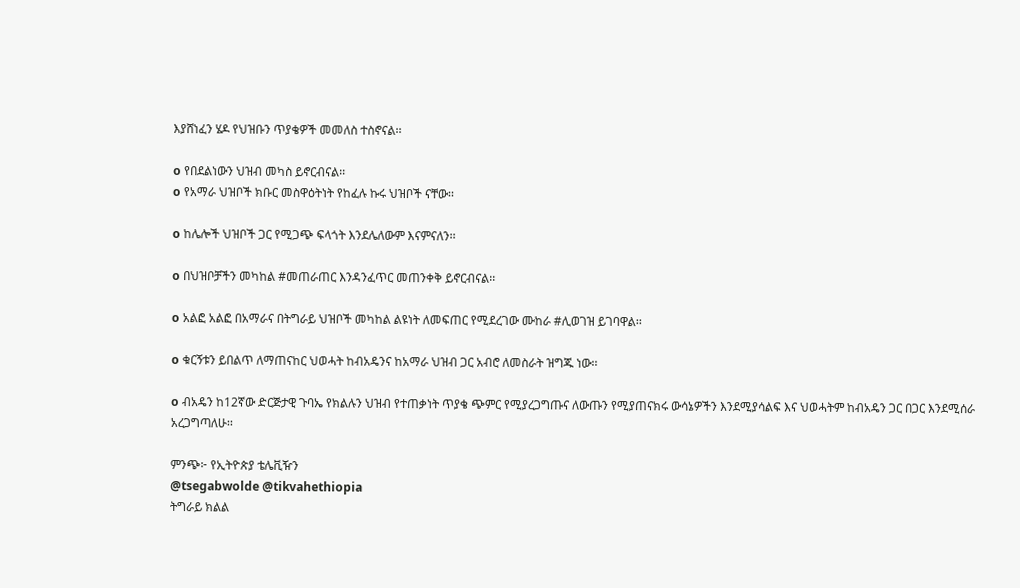እያሸነፈን ሄዶ የህዝቡን ጥያቄዎች መመለስ ተስኖናል፡፡

o የበደልነውን ህዝብ መካስ ይኖርብናል፡፡
o የአማራ ህዝቦች ክቡር መስዋዕትነት የከፈሉ ኩሩ ህዝቦች ናቸው፡፡

o ከሌሎች ህዝቦች ጋር የሚጋጭ ፍላጎት እንደሌለውም እናምናለን፡፡

o በህዝቦቻችን መካከል #መጠራጠር እንዳንፈጥር መጠንቀቅ ይኖርብናል፡፡

o አልፎ አልፎ በአማራና በትግራይ ህዝቦች መካከል ልዩነት ለመፍጠር የሚደረገው ሙከራ #ሊወገዝ ይገባዋል፡፡

o ቁርኝቱን ይበልጥ ለማጠናከር ህወሓት ከብአዴንና ከአማራ ህዝብ ጋር አብሮ ለመስራት ዝግጁ ነው፡፡

o ብአዴን ከ12ኛው ድርጅታዊ ጉባኤ የክልሉን ህዝብ የተጠቃነት ጥያቄ ጭምር የሚያረጋግጡና ለውጡን የሚያጠናክሩ ውሳኔዎችን እንደሚያሳልፍ እና ህወሓትም ከብአዴን ጋር በጋር እንደሚሰራ አረጋግጣለሁ፡፡

ምንጭ፦ የኢትዮጵያ ቴሌቪዥን
@tsegabwolde @tikvahethiopia
ትግራይ ክልል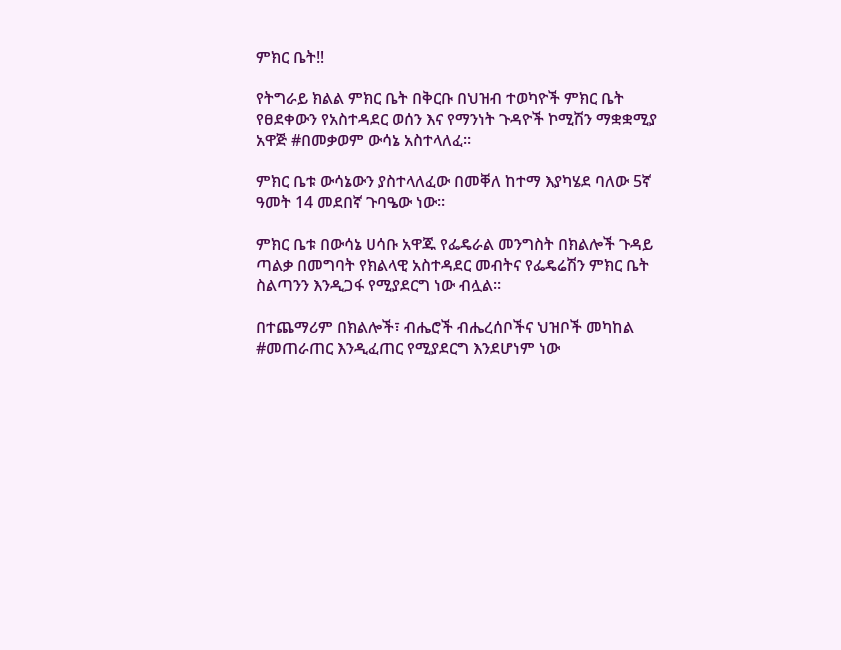ምክር ቤት‼

የትግራይ ክልል ምክር ቤት በቅርቡ በህዝብ ተወካዮች ምክር ቤት የፀደቀውን የአስተዳደር ወሰን እና የማንነት ጉዳዮች ኮሚሽን ማቋቋሚያ አዋጅ #በመቃወም ውሳኔ አስተላለፈ።

ምክር ቤቱ ውሳኔውን ያስተላለፈው በመቐለ ከተማ እያካሄደ ባለው 5ኛ ዓመት 14 መደበኛ ጉባዔው ነው።

ምክር ቤቱ በውሳኔ ሀሳቡ አዋጁ የፌዴራል መንግስት በክልሎች ጉዳይ ጣልቃ በመግባት የክልላዊ አስተዳደር መብትና የፌዴሬሽን ምክር ቤት ስልጣንን እንዲጋፋ የሚያደርግ ነው ብሏል።

በተጨማሪም በክልሎች፣ ብሔሮች ብሔረሰቦችና ህዝቦች መካከል #መጠራጠር እንዲፈጠር የሚያደርግ እንደሆነም ነው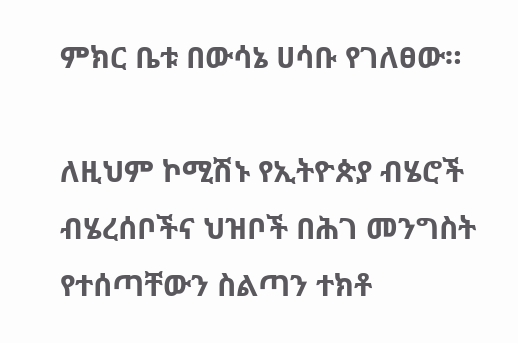ምክር ቤቱ በውሳኔ ሀሳቡ የገለፀው።

ለዚህም ኮሚሽኑ የኢትዮጵያ ብሄሮች ብሄረሰቦችና ህዝቦች በሕገ መንግስት የተሰጣቸውን ስልጣን ተክቶ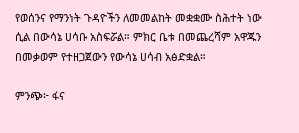የወሰንና የማንነት ጉዳዮችን ለመመልከት መቋቋሙ ስሕተት ነው ሲል በውሳኔ ሀሳቡ አስፍሯል። ምክር ቤቱ በመጨረሻም አዋጁን በመቃወም የተዘጋጀውን የውሳኔ ሀሳብ አፅድቋል።

ምንጭ፦ ፋና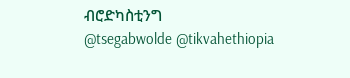ብሮድካስቲንግ
@tsegabwolde @tikvahethiopia